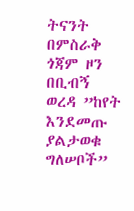ትናንት በምስራቅ ጎጃም ዞን በቢብኝ ወረዳ ”ከየት እንደመጡ ያልታወቁ ግለሠቦች”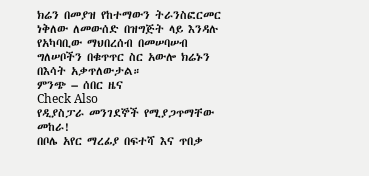ክሬን በመያዝ የከተማውን ትራንስፎርመር ነቅለው ለመውሰድ በዝግጅት ላይ እንዳሉ የአካባቢው ማህበረሰብ በመሠባሠብ ግለሠቦችን በቁጥጥር ስር አውሎ ክሬኑን በእሳት አቃጥለውታል።
ምንጭ – ሰበር ዜና
Check Also
የዲያስፓራ መንገደኞች የሚያጋጥማቸው መከራ!
በቦሌ አየር ማረፊያ በፍተሻ እና ጥበቃ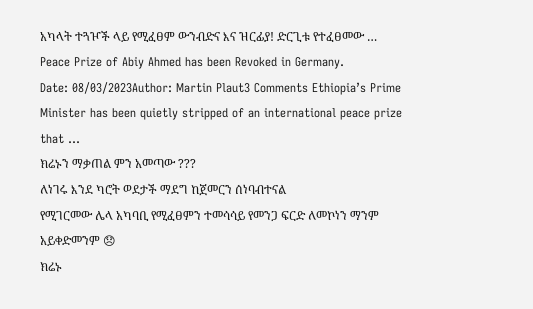አካላት ተጓዦች ላይ የሚፈፀም ውንብድና እና ዝርፊያ! ድርጊቱ የተፈፀመው …
Peace Prize of Abiy Ahmed has been Revoked in Germany.
Date: 08/03/2023Author: Martin Plaut3 Comments Ethiopia’s Prime Minister has been quietly stripped of an international peace prize that …
ክሬኑን ማቃጠል ምን አመጣው ???
ለነገሩ እንደ ካሮት ወደታች ማደግ ከጀመርን ሰነባብተናል
የሚገርመው ሌላ አካባቢ የሚፈፀምን ተመሳሳይ የመንጋ ፍርድ ለመኮነን ማንም አይቀድመንም 😞
ክሬኑ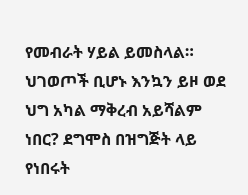የመብራት ሃይል ይመስላል። ህገወጦች ቢሆኑ እንኳን ይዞ ወደ ህግ አካል ማቅረብ አይሻልም ነበር? ደግሞስ በዝግጅት ላይ የነበሩት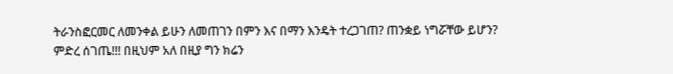ትራንስፎርመር ለመንቀል ይሁን ለመጠገን በምን እና በማን እንዴት ተረጋገጠ? ጠንቋይ ነግሯቸው ይሆን? ምድረ ሰገጤ!!! በዚህም አለ በዚያ ግን ክሬን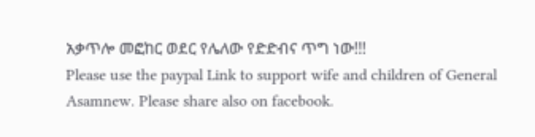አቃጥሎ መፎከር ወደር የሌለው የድድብና ጥግ ነው!!!
Please use the paypal Link to support wife and children of General Asamnew. Please share also on facebook.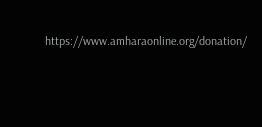https://www.amharaonline.org/donation/